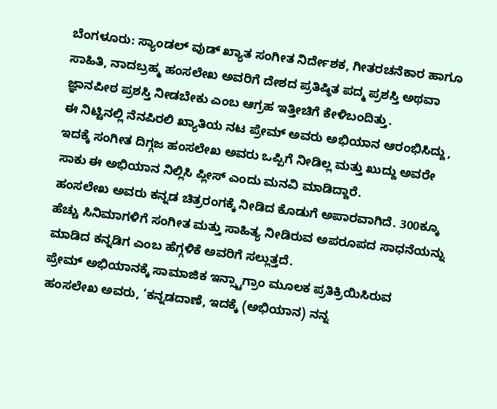ಬೆಂಗಳೂರು: ಸ್ಯಾಂಡಲ್ ವುಡ್ ಖ್ಯಾತ ಸಂಗೀತ ನಿರ್ದೇಶಕ, ಗೀತರಚನೆಕಾರ ಹಾಗೂ ಸಾಹಿತಿ, ನಾದಬ್ರಹ್ಮ ಹಂಸಲೇಖ ಅವರಿಗೆ ದೇಶದ ಪ್ರತಿಷ್ಠಿತ ಪದ್ಮ ಪ್ರಶಸ್ತಿ ಅಥವಾ ಜ್ಞಾನಪೀಠ ಪ್ರಶಸ್ತಿ ನೀಡಬೇಕು ಎಂಬ ಆಗ್ರಹ ಇತ್ತೀಚಿಗೆ ಕೇಳಿಬಂದಿತ್ತು.
ಈ ನಿಟ್ಟಿನಲ್ಲಿ ನೆನಪಿರಲಿ ಖ್ಯಾತಿಯ ನಟ ಪ್ರೇಮ್ ಅವರು ಅಭಿಯಾನ ಆರಂಭಿಸಿದ್ದು, ಇದಕ್ಕೆ ಸಂಗೀತ ದಿಗ್ಗಜ ಹಂಸಲೇಖ ಅವರು ಒಪ್ಪಿಗೆ ನೀಡಿಲ್ಲ ಮತ್ತು ಖುದ್ದು ಅವರೇ ಸಾಕು ಈ ಅಭಿಯಾನ ನಿಲ್ಲಿಸಿ ಪ್ಲೀಸ್ ಎಂದು ಮನವಿ ಮಾಡಿದ್ದಾರೆ.
ಹಂಸಲೇಖ ಅವರು ಕನ್ನಡ ಚಿತ್ರರಂಗಕ್ಕೆ ನೀಡಿದ ಕೊಡುಗೆ ಅಪಾರವಾಗಿದೆ. 300ಕ್ಕೂ ಹೆಚ್ಚು ಸಿನಿಮಾಗಳಿಗೆ ಸಂಗೀತ ಮತ್ತು ಸಾಹಿತ್ಯ ನೀಡಿರುವ ಅಪರೂಪದ ಸಾಧನೆಯನ್ನು ಮಾಡಿದ ಕನ್ನಡಿಗ ಎಂಬ ಹೆಗ್ಗಳಿಕೆ ಅವರಿಗೆ ಸಲ್ಲುತ್ತದೆ.
ಪ್ರೇಮ್ ಅಭಿಯಾನಕ್ಕೆ ಸಾಮಾಜಿಕ ಇನ್ಸ್ಟಾಗ್ರಾಂ ಮೂಲಕ ಪ್ರತಿಕ್ರಿಯಿಸಿರುವ ಹಂಸಲೇಖ ಅವರು, ‘ಕನ್ನಡದಾಣೆ, ಇದಕ್ಕೆ (ಅಭಿಯಾನ) ನನ್ನ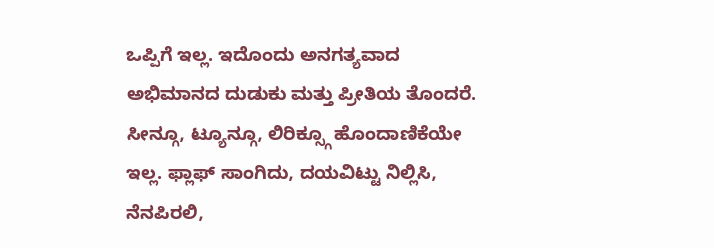ಒಪ್ಪಿಗೆ ಇಲ್ಲ. ಇದೊಂದು ಅನಗತ್ಯವಾದ ಅಭಿಮಾನದ ದುಡುಕು ಮತ್ತು ಪ್ರೀತಿಯ ತೊಂದರೆ. ಸೀನ್ಗೂ, ಟ್ಯೂನ್ಗೂ, ಲಿರಿಕ್ಸ್ಗೂ ಹೊಂದಾಣಿಕೆಯೇ ಇಲ್ಲ. ಫ್ಲಾಫ್ ಸಾಂಗಿದು, ದಯವಿಟ್ಟು ನಿಲ್ಲಿಸಿ, ನೆನಪಿರಲಿ,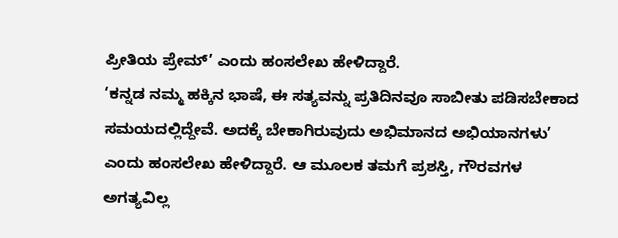ಪ್ರೀತಿಯ ಪ್ರೇಮ್’ ಎಂದು ಹಂಸಲೇಖ ಹೇಳಿದ್ದಾರೆ.
‘ಕನ್ನಡ ನಮ್ಮ ಹಕ್ಕಿನ ಭಾಷೆ, ಈ ಸತ್ಯವನ್ನು ಪ್ರತಿದಿನವೂ ಸಾಬೀತು ಪಡಿಸಬೇಕಾದ ಸಮಯದಲ್ಲಿದ್ದೇವೆ. ಅದಕ್ಕೆ ಬೇಕಾಗಿರುವುದು ಅಭಿಮಾನದ ಅಭಿಯಾನಗಳು’ ಎಂದು ಹಂಸಲೇಖ ಹೇಳಿದ್ದಾರೆ. ಆ ಮೂಲಕ ತಮಗೆ ಪ್ರಶಸ್ತಿ, ಗೌರವಗಳ ಅಗತ್ಯವಿಲ್ಲ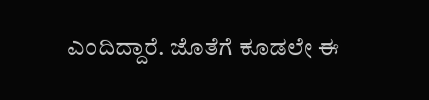ಎಂದಿದ್ದಾರೆ. ಜೊತೆಗೆ ಕೂಡಲೇ ಈ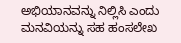ಅಭಿಯಾನವನ್ನು ನಿಲ್ಲಿಸಿ ಎಂದು ಮನವಿಯನ್ನು ಸಹ ಹಂಸಲೇಖ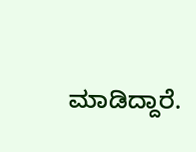ಮಾಡಿದ್ದಾರೆ.